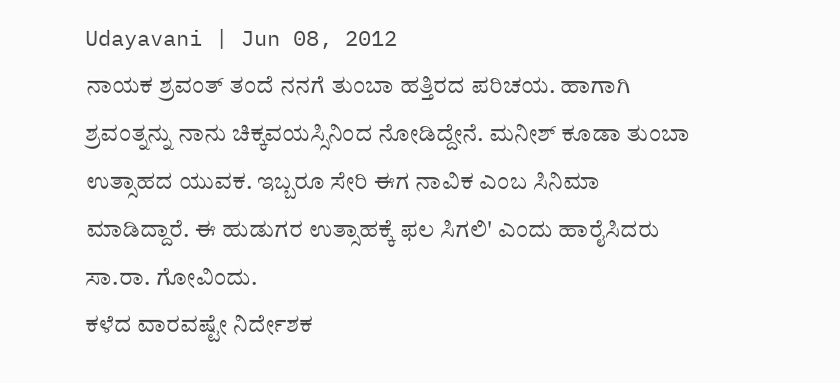Udayavani | Jun 08, 2012
ನಾಯಕ ಶ್ರವಂತ್ ತಂದೆ ನನಗೆ ತುಂಬಾ ಹತ್ತಿರದ ಪರಿಚಯ. ಹಾಗಾಗಿ ಶ್ರವಂತ್ನನ್ನು ನಾನು ಚಿಕ್ಕವಯಸ್ಸಿನಿಂದ ನೋಡಿದ್ದೇನೆ. ಮನೀಶ್ ಕೂಡಾ ತುಂಬಾ ಉತ್ಸಾಹದ ಯುವಕ. ಇಬ್ಬರೂ ಸೇರಿ ಈಗ ನಾವಿಕ ಎಂಬ ಸಿನಿಮಾ ಮಾಡಿದ್ದಾರೆ. ಈ ಹುಡುಗರ ಉತ್ಸಾಹಕ್ಕೆ ಫಲ ಸಿಗಲಿ' ಎಂದು ಹಾರೈಸಿದರು ಸಾ.ರಾ. ಗೋವಿಂದು.
ಕಳೆದ ವಾರವಷ್ಟೇ ನಿರ್ದೇಶಕ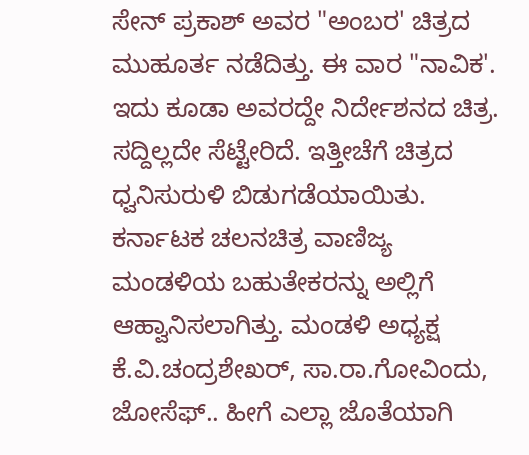ಸೇನ್ ಪ್ರಕಾಶ್ ಅವರ "ಅಂಬರ' ಚಿತ್ರದ ಮುಹೂರ್ತ ನಡೆದಿತ್ತು. ಈ ವಾರ "ನಾವಿಕ'. ಇದು ಕೂಡಾ ಅವರದ್ದೇ ನಿರ್ದೇಶನದ ಚಿತ್ರ. ಸದ್ದಿಲ್ಲದೇ ಸೆಟ್ಟೇರಿದೆ. ಇತ್ತೀಚೆಗೆ ಚಿತ್ರದ ಧ್ವನಿಸುರುಳಿ ಬಿಡುಗಡೆಯಾಯಿತು. ಕರ್ನಾಟಕ ಚಲನಚಿತ್ರ ವಾಣಿಜ್ಯ ಮಂಡಳಿಯ ಬಹುತೇಕರನ್ನು ಅಲ್ಲಿಗೆ ಆಹ್ವಾನಿಸಲಾಗಿತ್ತು. ಮಂಡಳಿ ಅಧ್ಯಕ್ಷ ಕೆ.ವಿ.ಚಂದ್ರಶೇಖರ್, ಸಾ.ರಾ.ಗೋವಿಂದು, ಜೋಸೆಫ್.. ಹೀಗೆ ಎಲ್ಲಾ ಜೊತೆಯಾಗಿ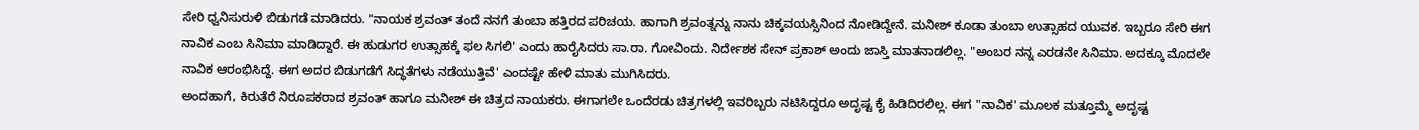ಸೇರಿ ಧ್ವನಿಸುರುಳಿ ಬಿಡುಗಡೆ ಮಾಡಿದರು. "ನಾಯಕ ಶ್ರವಂತ್ ತಂದೆ ನನಗೆ ತುಂಬಾ ಹತ್ತಿರದ ಪರಿಚಯ. ಹಾಗಾಗಿ ಶ್ರವಂತ್ನನ್ನು ನಾನು ಚಿಕ್ಕವಯಸ್ಸಿನಿಂದ ನೋಡಿದ್ದೇನೆ. ಮನೀಶ್ ಕೂಡಾ ತುಂಬಾ ಉತ್ಸಾಹದ ಯುವಕ. ಇಬ್ಬರೂ ಸೇರಿ ಈಗ ನಾವಿಕ ಎಂಬ ಸಿನಿಮಾ ಮಾಡಿದ್ದಾರೆ. ಈ ಹುಡುಗರ ಉತ್ಸಾಹಕ್ಕೆ ಫಲ ಸಿಗಲಿ' ಎಂದು ಹಾರೈಸಿದರು ಸಾ.ರಾ. ಗೋವಿಂದು. ನಿರ್ದೇಶಕ ಸೇನ್ ಪ್ರಕಾಶ್ ಅಂದು ಜಾಸ್ತಿ ಮಾತನಾಡಲಿಲ್ಲ. "ಅಂಬರ ನನ್ನ ಎರಡನೇ ಸಿನಿಮಾ. ಅದಕ್ಕೂ ಮೊದಲೇ ನಾವಿಕ ಆರಂಭಿಸಿದ್ದೆ. ಈಗ ಅದರ ಬಿಡುಗಡೆಗೆ ಸಿದ್ಧತೆಗಳು ನಡೆಯುತ್ತಿವೆ' ಎಂದಷ್ಟೇ ಹೇಳಿ ಮಾತು ಮುಗಿಸಿದರು.
ಅಂದಹಾಗೆ, ಕಿರುತೆರೆ ನಿರೂಪಕರಾದ ಶ್ರವಂತ್ ಹಾಗೂ ಮನೀಶ್ ಈ ಚಿತ್ರದ ನಾಯಕರು. ಈಗಾಗಲೇ ಒಂದೆರಡು ಚಿತ್ರಗಳಲ್ಲಿ ಇವರಿಬ್ಬರು ನಟಿಸಿದ್ದರೂ ಅದೃಷ್ಟ ಕೈ ಹಿಡಿದಿರಲಿಲ್ಲ. ಈಗ "ನಾವಿಕ' ಮೂಲಕ ಮತ್ತೂಮ್ಮೆ ಅದೃಷ್ಟ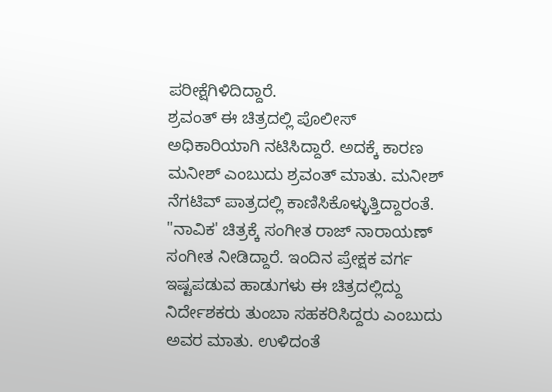ಪರೀಕ್ಷೆಗಿಳಿದಿದ್ದಾರೆ.
ಶ್ರವಂತ್ ಈ ಚಿತ್ರದಲ್ಲಿ ಪೊಲೀಸ್ ಅಧಿಕಾರಿಯಾಗಿ ನಟಿಸಿದ್ದಾರೆ. ಅದಕ್ಕೆ ಕಾರಣ ಮನೀಶ್ ಎಂಬುದು ಶ್ರವಂತ್ ಮಾತು. ಮನೀಶ್ ನೆಗಟಿವ್ ಪಾತ್ರದಲ್ಲಿ ಕಾಣಿಸಿಕೊಳ್ಳುತ್ತಿದ್ದಾರಂತೆ. "ನಾವಿಕ' ಚಿತ್ರಕ್ಕೆ ಸಂಗೀತ ರಾಜ್ ನಾರಾಯಣ್ ಸಂಗೀತ ನೀಡಿದ್ದಾರೆ. ಇಂದಿನ ಪ್ರೇಕ್ಷಕ ವರ್ಗ ಇಷ್ಟಪಡುವ ಹಾಡುಗಳು ಈ ಚಿತ್ರದಲ್ಲಿದ್ದು ನಿರ್ದೇಶಕರು ತುಂಬಾ ಸಹಕರಿಸಿದ್ದರು ಎಂಬುದು ಅವರ ಮಾತು. ಉಳಿದಂತೆ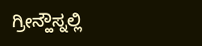ಗ್ರೀನ್ಹೌಸ್ನಲ್ಲಿ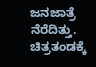ಜನಜಾತ್ರೆ ನೆರೆದಿತ್ತು. ಚಿತ್ರತಂಡಕ್ಕೆ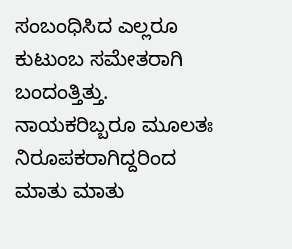ಸಂಬಂಧಿಸಿದ ಎಲ್ಲರೂ ಕುಟುಂಬ ಸಮೇತರಾಗಿ ಬಂದಂತ್ತಿತ್ತು. ನಾಯಕರಿಬ್ಬರೂ ಮೂಲತಃ ನಿರೂಪಕರಾಗಿದ್ದರಿಂದ ಮಾತು ಮಾತು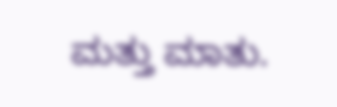ಮತ್ತು ಮಾತು.